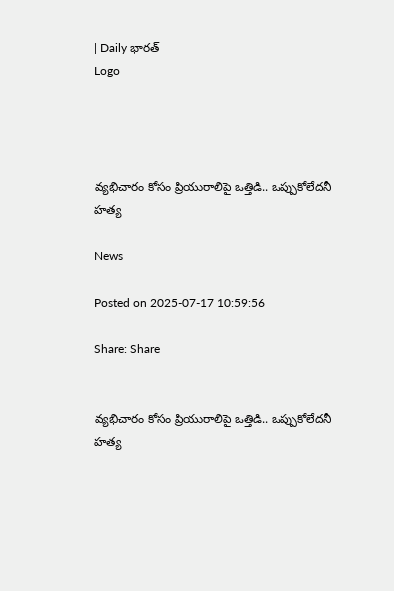| Daily భారత్
Logo




వ్యభిచారం కోసం ప్రియురాలిపై ఒత్తిడి.. ఒప్పుకోలేదనీ హత్య

News

Posted on 2025-07-17 10:59:56

Share: Share


వ్యభిచారం కోసం ప్రియురాలిపై ఒత్తిడి.. ఒప్పుకోలేదనీ హత్య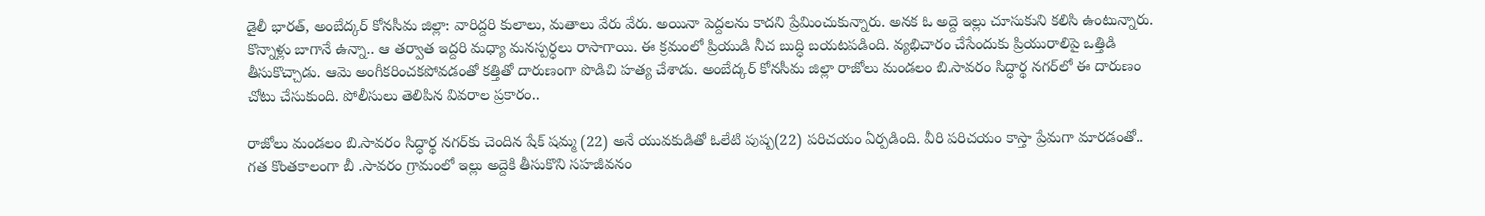డైలీ భారత్, అంబేద్కర్ కోనసీమ జిల్లా: వారిద్దరి కులాలు, మతాలు వేరు వేరు. అయినా పెద్దలను కాదని ప్రేమించుకున్నారు. అనక ఓ అద్దె ఇల్లు చూసుకుని కలిసి ఉంటున్నారు. కొన్నాళ్లు బాగానే ఉన్నా.. ఆ తర్వాత ఇద్దరి మధ్యా మనస్పర్ధలు రాసాగాయి. ఈ క్రమంలో ప్రియుడి నీచ బుద్ధి బయటపడింది. వ్యభిచారం చేసేందుకు ప్రియురాలిపై ఒత్తిడి తీసుకొచ్చాడు. ఆమె అంగీకరించకపోవడంతో కత్తితో దారుణంగా పొడిచి హత్య చేశాడు. అంబేద్కర్ కోనసీమ జిల్లా రాజోలు మండలం బి.సావరం సిద్ధార్థ నగర్‌లో ఈ దారుణం చోటు చేసుకుంది. పోలీసులు తెలిపిన వివరాల ప్రకారం..

రాజోలు మండలం బి.సావరం సిద్ధార్థ నగర్‌కు చెందిన షేక్ షమ్మ (22) అనే యువకుడితో ఓలేటి పుష్ప(22) పరిచయం ఏర్పడింది. వీరి పరిచయం కాస్తా ప్రేమగా మారడంతో.. గత కొంతకాలంగా బీ .సావరం గ్రామంలో ఇల్లు అద్దెకి తీసుకొని సహజీవనం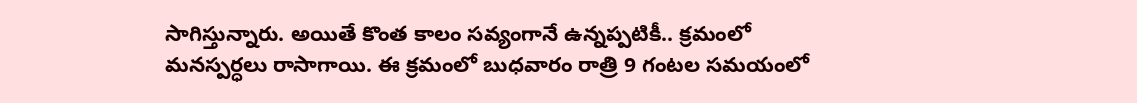సాగిస్తున్నారు. అయితే కొంత కాలం సవ్యంగానే ఉన్నప్పటికీ.. క్రమంలో మనస్పర్ధలు రాసాగాయి. ఈ క్రమంలో బుధవారం రాత్రి 9 గంటల సమయంలో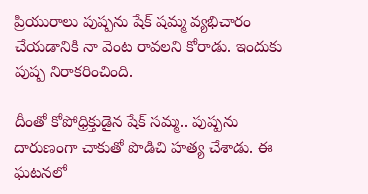ప్రియురాలు పుష్పను షేక్ షమ్మ వ్యభిచారం చేయడానికి నా వెంట రావలని కోరాడు. ఇందుకు పుష్ప నిరాకరించింది.

దీంతో కోపోధ్రిక్తుడైన షేక్‌ సమ్మ.. పుష్పను దారుణంగా చాకుతో పొడిచి హత్య చేశాడు. ఈ ఘటనలో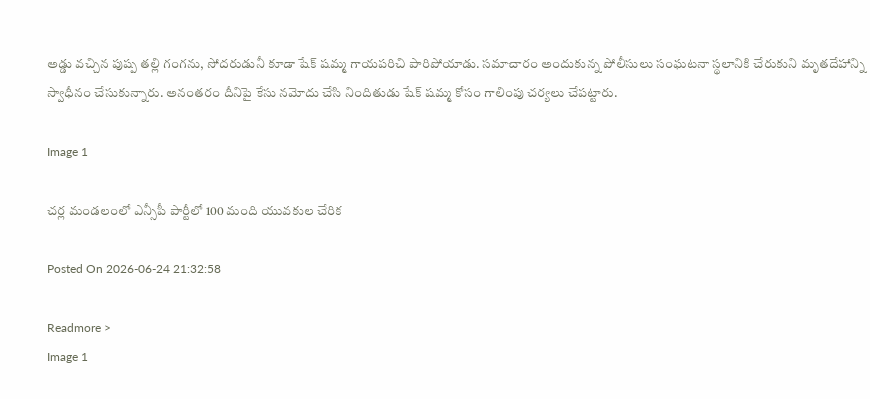అడ్డు వచ్చిన పుష్ప తల్లి గంగను, సోదరుడునీ కూడా షేక్ షమ్మ గాయపరిచి పారిపోయాడు. సమాచారం అందుకున్న పోలీసులు సంఘటనా స్థలానికి చేరుకుని మృతదేహాన్ని స్వాధీనం చేసుకున్నారు. అనంతరం దీనిపై కేసు నమోదు చేసి నిందితుడు షేక్ షమ్మ కోసం గాలింపు చర్యలు చేపట్టారు.

Image 1

చర్ల మండలంలో ఎన్సీపీ పార్టీలో 100 మంది యువకుల చేరిక

Posted On 2026-06-24 21:32:58

Readmore >
Image 1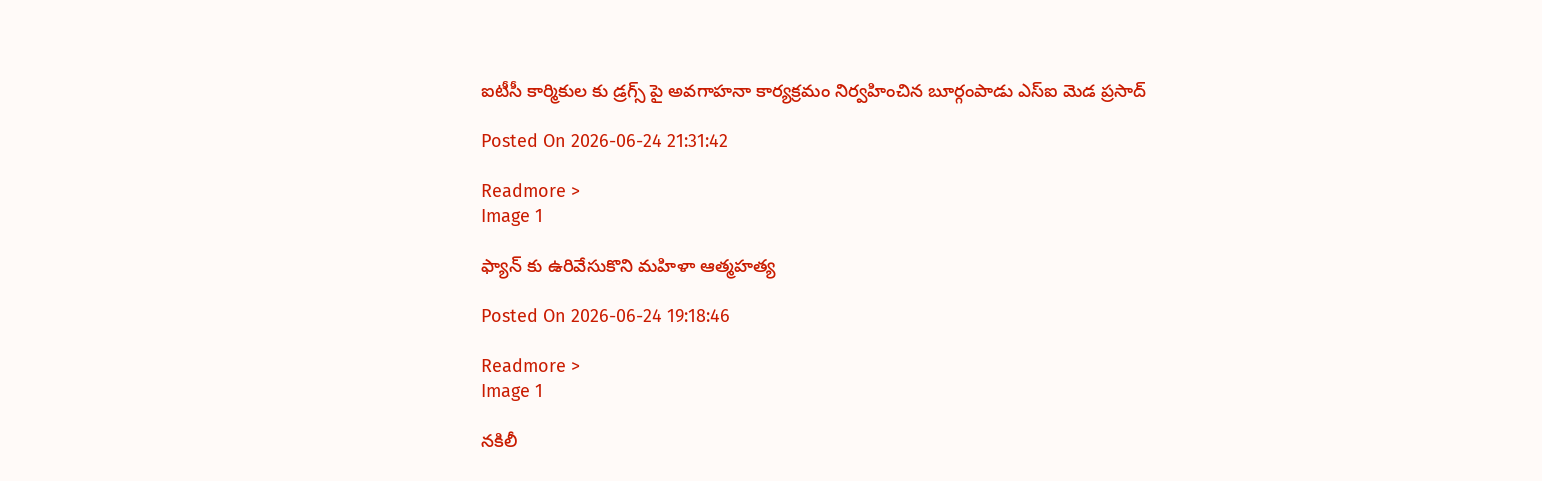ఐటీసీ కార్మికుల కు డ్రగ్స్ పై అవగాహనా కార్యక్రమం నిర్వహించిన బూర్గంపాడు ఎస్ఐ మెడ ప్రసాద్

Posted On 2026-06-24 21:31:42

Readmore >
Image 1

ఫ్యాన్ కు ఉరివేసుకొని మహిళా ఆత్మహత్య

Posted On 2026-06-24 19:18:46

Readmore >
Image 1

నకిలీ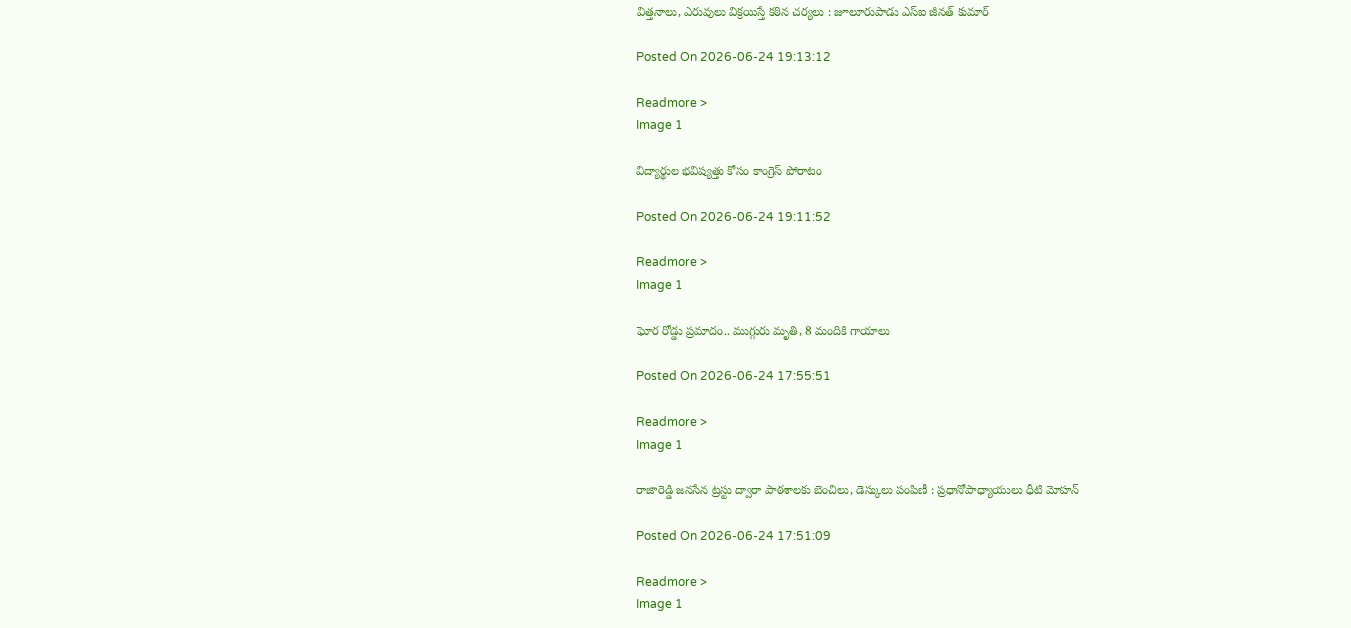విత్తనాలు, ఎరువులు విక్రయిస్తే కఠిన చర్యలు : జూలూరుపాడు ఎస్‌ఐ జీనత్ కుమార్

Posted On 2026-06-24 19:13:12

Readmore >
Image 1

విద్యార్థుల భవిష్యత్తు కోసం కాంగ్రెస్ పోరాటం

Posted On 2026-06-24 19:11:52

Readmore >
Image 1

ఘోర రోడ్డు ప్రమాదం.. ముగ్గురు మృతి, 8 మందికి గాయాలు

Posted On 2026-06-24 17:55:51

Readmore >
Image 1

రాజారెడ్డి జనసేన ట్రస్టు ద్వారా పాఠశాలకు బెంచిలు, డెస్కులు పంపిణీ : ప్రధానోపాధ్యాయులు ధీటి మోహన్

Posted On 2026-06-24 17:51:09

Readmore >
Image 1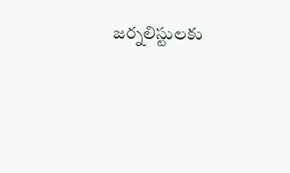జర్నలిస్టులకు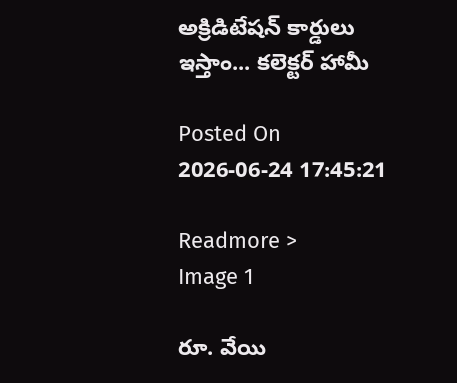అక్రిడిటేషన్ కార్డులు ఇస్తాం... కలెక్టర్ హామీ

Posted On 2026-06-24 17:45:21

Readmore >
Image 1

రూ. వేయి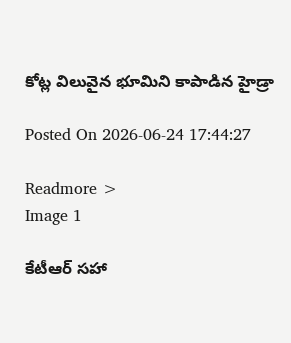కోట్ల విలువైన భూమిని కాపాడిన హైడ్రా

Posted On 2026-06-24 17:44:27

Readmore >
Image 1

కేటీఆర్ సహా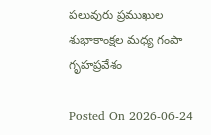పలువురు ప్రముఖుల శుభాకాంక్షల మధ్య గంపా గృహప్రవేశం

Posted On 2026-06-24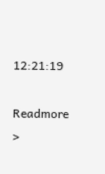12:21:19

Readmore >